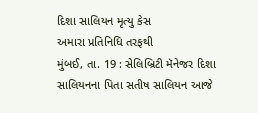દિશા સાલિયન મૃત્યુ કેસ
અમારા પ્રતિનિધિ તરફથી
મુંબઈ, તા. 19 : સેલિબ્રિટી મૅનેજર દિશા સાલિયનના પિતા સતીષ સાલિયન આજે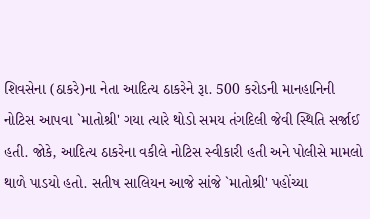શિવસેના (ઠાકરે)ના નેતા આદિત્ય ઠાકરેને રૂા. 500 કરોડની માનહાનિની નોટિસ આપવા `માતોશ્રી' ગયા ત્યારે થોડો સમય તંગદિલી જેવી સ્થિતિ સર્જાઈ હતી. જોકે, આદિત્ય ઠાકરેના વકીલે નોટિસ સ્વીકારી હતી અને પોલીસે મામલો થાળે પાડયો હતો. સતીષ સાલિયન આજે સાંજે `માતોશ્રી' પહોંચ્યા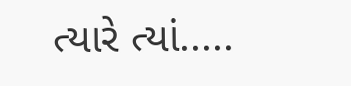ત્યારે ત્યાં.....